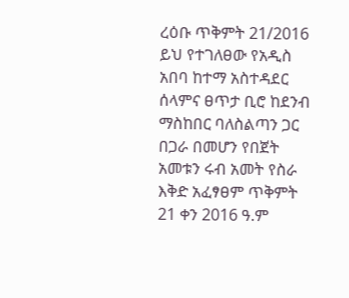ረዕቡ ጥቅምት 21/2016
ይህ የተገለፀው የአዲስ አበባ ከተማ አስተዳደር ሰላምና ፀጥታ ቢሮ ከደንብ ማስከበር ባለስልጣን ጋር በጋራ በመሆን የበጀት አመቱን ሩብ አመት የስራ እቅድ አፈፃፀም ጥቅምት 21 ቀን 2016 ዓ.ም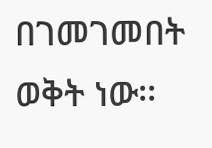በገመገመበት ወቅት ነው፡፡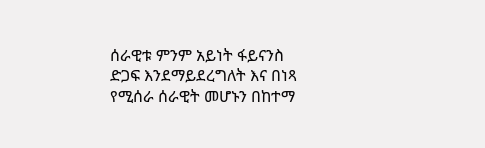ሰራዊቱ ምንም አይነት ፋይናንስ ድጋፍ እንደማይደረግለት እና በነጻ የሚሰራ ሰራዊት መሆኑን በከተማ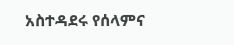አስተዳደሩ የሰላምና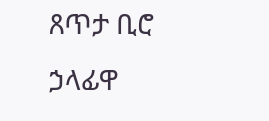ጸጥታ ቢሮ ኃላፊዋ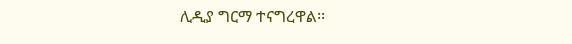ሊዲያ ግርማ ተናግረዋል፡፡